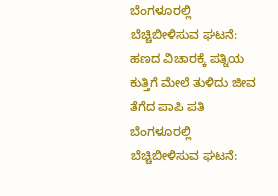ಬೆಂಗಳೂರಲ್ಲಿ ಬೆಚ್ಚಿಬೀಳಿಸುವ ಘಟನೆ: ಹಣದ ವಿಚಾರಕ್ಕೆ ಪತ್ನಿಯ ಕುತ್ತಿಗೆ ಮೇಲೆ ತುಳಿದು ಜೀವ ತೆಗೆದ ಪಾಪಿ ಪತಿ
ಬೆಂಗಳೂರಲ್ಲಿ ಬೆಚ್ಚಿಬೀಳಿಸುವ ಘಟನೆ: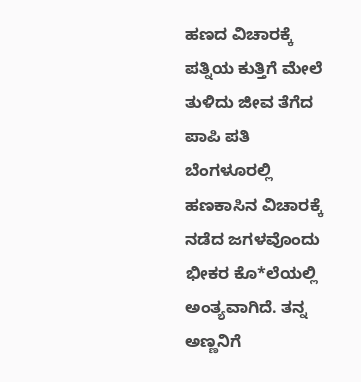ಹಣದ ವಿಚಾರಕ್ಕೆ ಪತ್ನಿಯ ಕುತ್ತಿಗೆ ಮೇಲೆ ತುಳಿದು ಜೀವ ತೆಗೆದ ಪಾಪಿ ಪತಿ
ಬೆಂಗಳೂರಲ್ಲಿ ಹಣಕಾಸಿನ ವಿಚಾರಕ್ಕೆ ನಡೆದ ಜಗಳವೊಂದು ಭೀಕರ ಕೊ*ಲೆಯಲ್ಲಿ ಅಂತ್ಯವಾಗಿದೆ. ತನ್ನ ಅಣ್ಣನಿಗೆ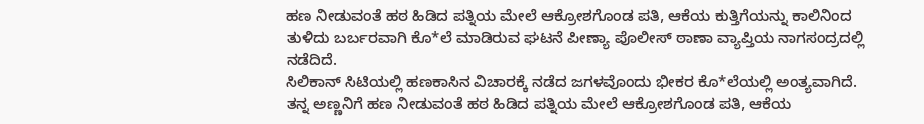ಹಣ ನೀಡುವಂತೆ ಹಠ ಹಿಡಿದ ಪತ್ನಿಯ ಮೇಲೆ ಆಕ್ರೋಶಗೊಂಡ ಪತಿ, ಆಕೆಯ ಕುತ್ತಿಗೆಯನ್ನು ಕಾಲಿನಿಂದ ತುಳಿದು ಬರ್ಬರವಾಗಿ ಕೊ*ಲೆ ಮಾಡಿರುವ ಘಟನೆ ಪೀಣ್ಯಾ ಪೊಲೀಸ್ ಠಾಣಾ ವ್ಯಾಪ್ತಿಯ ನಾಗಸಂದ್ರದಲ್ಲಿ ನಡೆದಿದೆ.
ಸಿಲಿಕಾನ್ ಸಿಟಿಯಲ್ಲಿ ಹಣಕಾಸಿನ ವಿಚಾರಕ್ಕೆ ನಡೆದ ಜಗಳವೊಂದು ಭೀಕರ ಕೊ*ಲೆಯಲ್ಲಿ ಅಂತ್ಯವಾಗಿದೆ. ತನ್ನ ಅಣ್ಣನಿಗೆ ಹಣ ನೀಡುವಂತೆ ಹಠ ಹಿಡಿದ ಪತ್ನಿಯ ಮೇಲೆ ಆಕ್ರೋಶಗೊಂಡ ಪತಿ, ಆಕೆಯ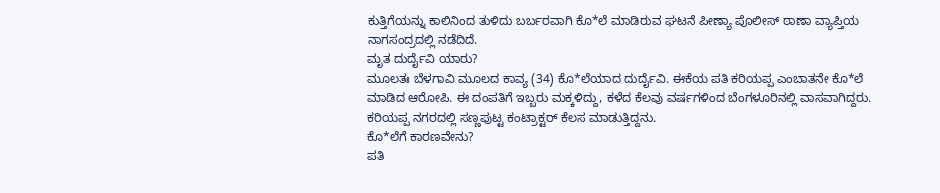ಕುತ್ತಿಗೆಯನ್ನು ಕಾಲಿನಿಂದ ತುಳಿದು ಬರ್ಬರವಾಗಿ ಕೊ*ಲೆ ಮಾಡಿರುವ ಘಟನೆ ಪೀಣ್ಯಾ ಪೊಲೀಸ್ ಠಾಣಾ ವ್ಯಾಪ್ತಿಯ ನಾಗಸಂದ್ರದಲ್ಲಿ ನಡೆದಿದೆ.
ಮೃತ ದುರ್ದೈವಿ ಯಾರು?
ಮೂಲತಃ ಬೆಳಗಾವಿ ಮೂಲದ ಕಾವ್ಯ (34) ಕೊ*ಲೆಯಾದ ದುರ್ದೈವಿ. ಈಕೆಯ ಪತಿ ಕರಿಯಪ್ಪ ಎಂಬಾತನೇ ಕೊ*ಲೆ ಮಾಡಿದ ಆರೋಪಿ. ಈ ದಂಪತಿಗೆ ಇಬ್ಬರು ಮಕ್ಕಳಿದ್ದು, ಕಳೆದ ಕೆಲವು ವರ್ಷಗಳಿಂದ ಬೆಂಗಳೂರಿನಲ್ಲಿ ವಾಸವಾಗಿದ್ದರು. ಕರಿಯಪ್ಪ ನಗರದಲ್ಲಿ ಸಣ್ಣಪುಟ್ಟ ಕಂಟ್ರಾಕ್ಟರ್ ಕೆಲಸ ಮಾಡುತ್ತಿದ್ದನು.
ಕೊ*ಲೆಗೆ ಕಾರಣವೇನು?
ಪತಿ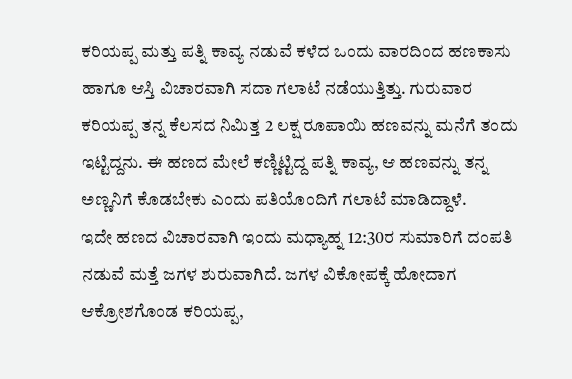ಕರಿಯಪ್ಪ ಮತ್ತು ಪತ್ನಿ ಕಾವ್ಯ ನಡುವೆ ಕಳೆದ ಒಂದು ವಾರದಿಂದ ಹಣಕಾಸು ಹಾಗೂ ಆಸ್ತಿ ವಿಚಾರವಾಗಿ ಸದಾ ಗಲಾಟೆ ನಡೆಯುತ್ತಿತ್ತು. ಗುರುವಾರ ಕರಿಯಪ್ಪ ತನ್ನ ಕೆಲಸದ ನಿಮಿತ್ತ 2 ಲಕ್ಷ ರೂಪಾಯಿ ಹಣವನ್ನು ಮನೆಗೆ ತಂದು ಇಟ್ಟಿದ್ದನು. ಈ ಹಣದ ಮೇಲೆ ಕಣ್ಣಿಟ್ಟಿದ್ದ ಪತ್ನಿ ಕಾವ್ಯ, ಆ ಹಣವನ್ನು ತನ್ನ ಅಣ್ಣನಿಗೆ ಕೊಡಬೇಕು ಎಂದು ಪತಿಯೊಂದಿಗೆ ಗಲಾಟೆ ಮಾಡಿದ್ದಾಳೆ.
ಇದೇ ಹಣದ ವಿಚಾರವಾಗಿ ಇಂದು ಮಧ್ಯಾಹ್ನ 12:30ರ ಸುಮಾರಿಗೆ ದಂಪತಿ ನಡುವೆ ಮತ್ತೆ ಜಗಳ ಶುರುವಾಗಿದೆ. ಜಗಳ ವಿಕೋಪಕ್ಕೆ ಹೋದಾಗ ಆಕ್ರೋಶಗೊಂಡ ಕರಿಯಪ್ಪ,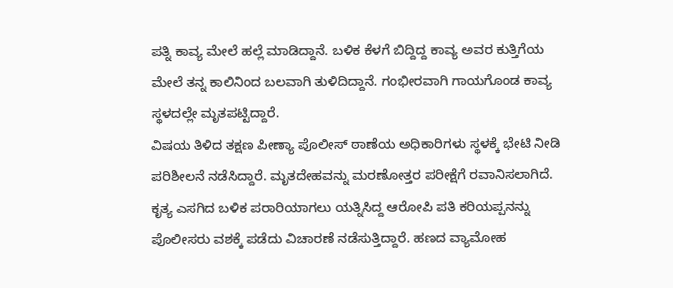ಪತ್ನಿ ಕಾವ್ಯ ಮೇಲೆ ಹಲ್ಲೆ ಮಾಡಿದ್ದಾನೆ. ಬಳಿಕ ಕೆಳಗೆ ಬಿದ್ದಿದ್ದ ಕಾವ್ಯ ಅವರ ಕುತ್ತಿಗೆಯ ಮೇಲೆ ತನ್ನ ಕಾಲಿನಿಂದ ಬಲವಾಗಿ ತುಳಿದಿದ್ದಾನೆ. ಗಂಭೀರವಾಗಿ ಗಾಯಗೊಂಡ ಕಾವ್ಯ ಸ್ಥಳದಲ್ಲೇ ಮೃತಪಟ್ಟಿದ್ದಾರೆ.
ವಿಷಯ ತಿಳಿದ ತಕ್ಷಣ ಪೀಣ್ಯಾ ಪೊಲೀಸ್ ಠಾಣೆಯ ಅಧಿಕಾರಿಗಳು ಸ್ಥಳಕ್ಕೆ ಭೇಟಿ ನೀಡಿ ಪರಿಶೀಲನೆ ನಡೆಸಿದ್ದಾರೆ. ಮೃತದೇಹವನ್ನು ಮರಣೋತ್ತರ ಪರೀಕ್ಷೆಗೆ ರವಾನಿಸಲಾಗಿದೆ. ಕೃತ್ಯ ಎಸಗಿದ ಬಳಿಕ ಪರಾರಿಯಾಗಲು ಯತ್ನಿಸಿದ್ದ ಆರೋಪಿ ಪತಿ ಕರಿಯಪ್ಪನನ್ನು ಪೊಲೀಸರು ವಶಕ್ಕೆ ಪಡೆದು ವಿಚಾರಣೆ ನಡೆಸುತ್ತಿದ್ದಾರೆ. ಹಣದ ವ್ಯಾಮೋಹ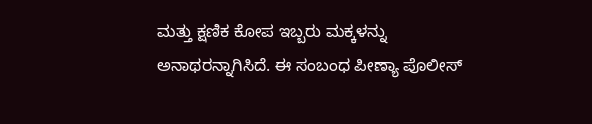ಮತ್ತು ಕ್ಷಣಿಕ ಕೋಪ ಇಬ್ಬರು ಮಕ್ಕಳನ್ನು ಅನಾಥರನ್ನಾಗಿಸಿದೆ. ಈ ಸಂಬಂಧ ಪೀಣ್ಯಾ ಪೊಲೀಸ್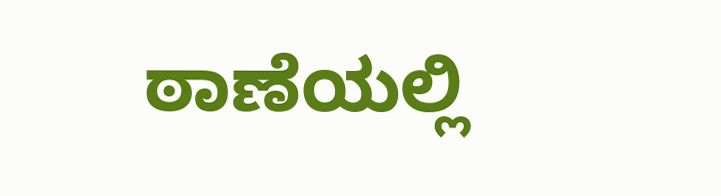ಠಾಣೆಯಲ್ಲಿ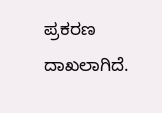ಪ್ರಕರಣ ದಾಖಲಾಗಿದೆ.